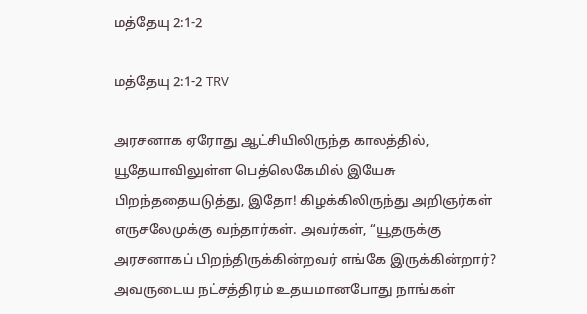மத்தேயு 2:1-2

மத்தேயு 2:1-2 TRV

அரசனாக ஏரோது ஆட்சியிலிருந்த காலத்தில், யூதேயாவிலுள்ள பெத்லெகேமில் இயேசு பிறந்ததையடுத்து, இதோ! கிழக்கிலிருந்து அறிஞர்கள் எருசலேமுக்கு வந்தார்கள். அவர்கள், “யூதருக்கு அரசனாகப் பிறந்திருக்கின்றவர் எங்கே இருக்கின்றார்? அவருடைய நட்சத்திரம் உதயமானபோது நாங்கள்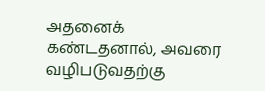அதனைக் கண்டதனால், அவரை வழிபடுவதற்கு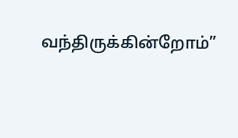வந்திருக்கின்றோம்”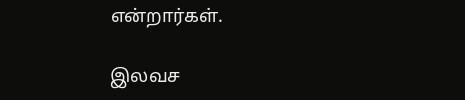என்றார்கள்.

இலவச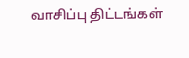வாசிப்பு திட்டங்கள்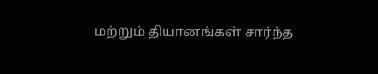மற்றும் தியானங்கள் சார்ந்த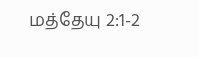மத்தேயு 2:1-2